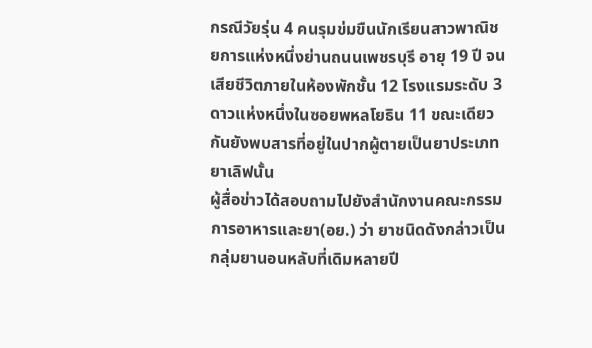กรณีวัยรุ่น 4 คนรุมข่มขืนนักเรียนสาวพาณิชยการแห่งหนึ่งย่านถนนเพชรบุรี อายุ 19 ปี จนเสียชีวิตภายในห้องพักชั้น 12 โรงแรมระดับ 3ดาวแห่งหนึ่งในซอยพหลโยธิน 11 ขณะเดียวกันยังพบสารที่อยู่ในปากผู้ตายเป็นยาประเภทยาเลิฟนั้น
ผู้สื่อข่าวได้สอบถามไปยังสำนักงานคณะกรรมการอาหารและยา(อย.) ว่า ยาชนิดดังกล่าวเป็นกลุ่มยานอนหลับที่เดิมหลายปี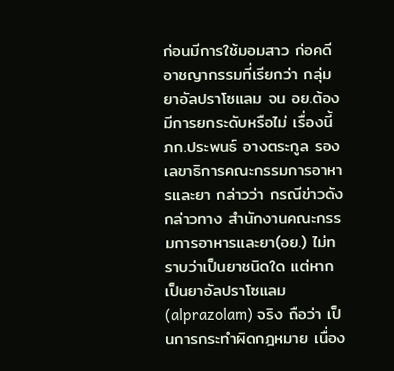ก่อนมีการใช้มอมสาว ก่อคดีอาชญากรรมที่เรียกว่า กลุ่มยาอัลปราโซแลม จน อย.ต้องมีการยกระดับหรือไม่ เรื่องนี้ ภก.ประพนธ์ อางตระกูล รองเลขาธิการคณะกรรมการอาหารและยา กล่าวว่า กรณีข่าวดังกล่าวทาง สำนักงานคณะกรรมการอาหารและยา(อย.) ไม่ทราบว่าเป็นยาชนิดใด แต่หากเป็นยาอัลปราโซแลม (alprazolam) จริง ถือว่า เป็นการกระทำผิดกฎหมาย เนื่อง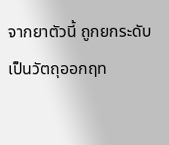จากยาตัวนี้ ถูกยกระดับเป็นวัตถุออกฤท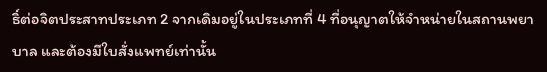ธิ์ต่อจิตประสาทประเภท 2 จากเดิมอยู่ในประเภทที่ 4 ที่อนุญาตให้จำหน่ายในสถานพยาบาล และต้องมีใบสั่งแพทย์เท่านั้น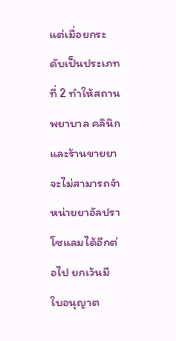แต่เมื่อยกระดับเป็นประเภทที่ 2 ทำให้สถานพยาบาล คลินิก และร้านขายยาจะไม่สามารถจำหน่ายยาอัลปราโซแลมได้อีกต่อไป ยกเว้นมีใบอนุญาต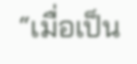“เมื่อเป็น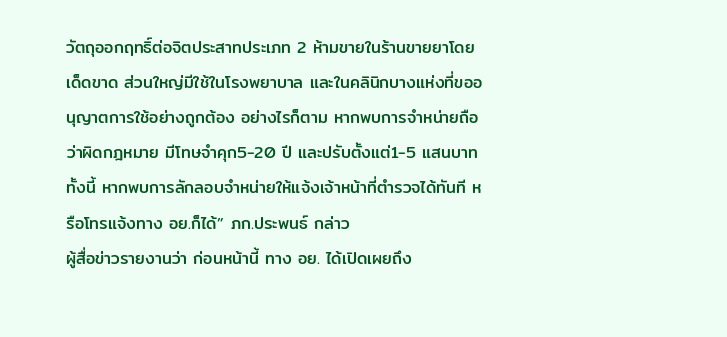วัตถุออกฤทธิ์ต่อจิตประสาทประเภท 2 ห้ามขายในร้านขายยาโดยเด็ดขาด ส่วนใหญ่มีใช้ในโรงพยาบาล และในคลินิกบางแห่งที่ขออนุญาตการใช้อย่างถูกต้อง อย่างไรก็ตาม หากพบการจำหน่ายถือว่าผิดกฎหมาย มีโทษจำคุก5-20 ปี และปรับตั้งแต่1-5 แสนบาท ทั้งนี้ หากพบการลักลอบจำหน่ายให้แจ้งเจ้าหน้าที่ตำรวจได้ทันที หรือโทรแจ้งทาง อย.ก็ได้” ภก.ประพนธ์ กล่าว
ผู้สื่อข่าวรายงานว่า ก่อนหน้านี้ ทาง อย. ได้เปิดเผยถึง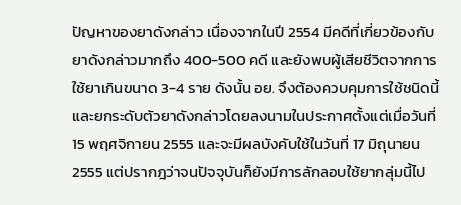ปัญหาของยาดังกล่าว เนื่องจากในปี 2554 มีคดีที่เกี่ยวข้องกับยาดังกล่าวมากถึง 400-500 คดี และยังพบผู้เสียชีวิตจากการใช้ยาเกินขนาด 3-4 ราย ดังนั้น อย. จึงต้องควบคุมการใช้ชนิดนี้ และยกระดับตัวยาดังกล่าวโดยลงนามในประกาศตั้งแต่เมื่อวันที่ 15 พฤศจิกายน 2555 และจะมีผลบังคับใช้ในวันที่ 17 มิถุนายน 2555 แต่ปรากฎว่าจนปัจจุบันก็ยังมีการลักลอบใช้ยากลุ่มนี้ไป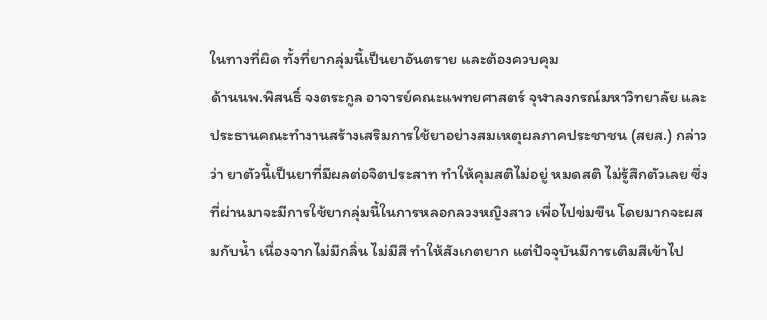ในทางที่ผิด ทั้งที่ยากลุ่มนี้เป็นยาอันตราย และต้องควบคุม
ด้านนพ.พิสนธิ์ จงตระกูล อาจารย์คณะแพทยศาสตร์ จุฬาลงกรณ์มหาวิทยาลัย และประธานคณะทำงานสร้างเสริมการใช้ยาอย่างสมเหตุผลภาคประชาชน (สยส.) กล่าวว่า ยาตัวนี้เป็นยาที่มีผลต่อจิตประสาท ทำให้คุมสติไม่อยู่ หมดสติ ไม่รู้สึกตัวเลย ซึ่งที่ผ่านมาจะมีการใช้ยากลุ่มนี้ในการหลอกลวงหญิงสาว เพื่อไปข่มขืน โดยมากจะผสมกับน้ำ เนื่องจากไม่มีกลิ่น ไม่มีสี ทำให้สังเกตยาก แต่ปัจจุบันมีการเติมสีเข้าไป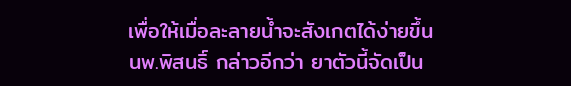เพื่อให้เมื่อละลายน้ำจะสังเกตได้ง่ายขึ้น
นพ.พิสนธิ์ กล่าวอีกว่า ยาตัวนี้จัดเป็น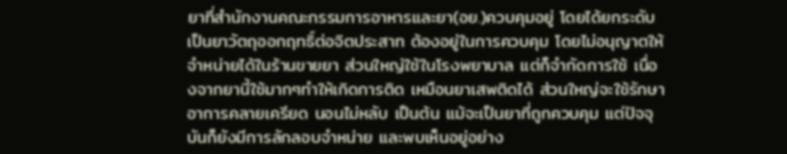ยาที่สำนักงานคณะกรรมการอาหารและยา(อย.)ควบคุมอยู่ โดยได้ยกระดับเป็นยาวัตถุออกฤทธิ์ต่อจิตประสาท ต้องอยู่ในการควบคุม โดยไม่อนุญาตให้จำหน่ายได้ในร้านขายยา ส่วนใหญ่ใช้ในโรงพยาบาล แต่ก็จำกัดการใช้ เนื่องจากยานี้ใช้มากๆทำให้เกิดการติด เหมือนยาเสพติดได้ ส่วนใหญ่จะใช้รักษาอาการคลายเครียด นอนไม่หลับ เป็นต้น แม้จะเป็นยาที่ถูกควบคุม แต่ปัจจุบันก็ยังมีการลักลอบจำหน่าย และพบเห็นอยู่อย่าง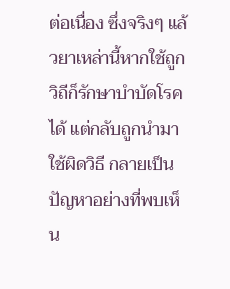ต่อเนื่อง ซึ่งจริงๆ แล้วยาเหล่านี้หากใช้ถูกวิถีก็รักษาบำบัดโรคได้ แต่กลับถูกนำมาใช้ผิดวิธี กลายเป็นปัญหาอย่างที่พบเห็น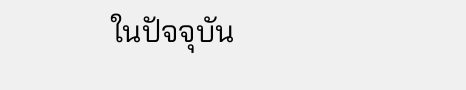ในปัจจุบัน